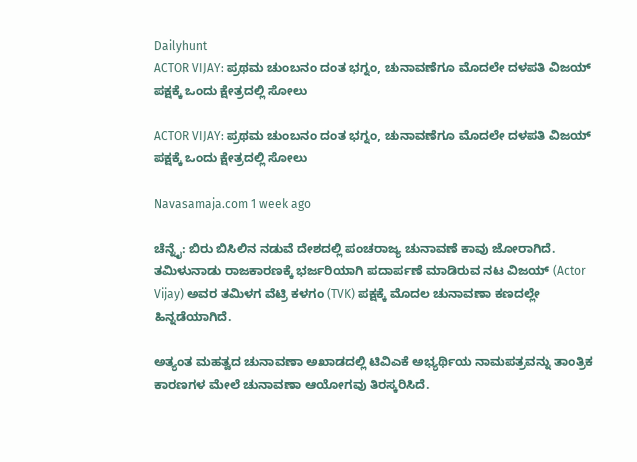Dailyhunt
ACTOR VIJAY: ಪ್ರಥಮ ಚುಂಬನಂ ದಂತ ಭಗ್ನಂ, ಚುನಾವಣೆಗೂ ಮೊದಲೇ ದಳಪತಿ ವಿಜಯ್‌ ಪಕ್ಷಕ್ಕೆ ಒಂದು ಕ್ಷೇತ್ರದಲ್ಲಿ ಸೋಲು

ACTOR VIJAY: ಪ್ರಥಮ ಚುಂಬನಂ ದಂತ ಭಗ್ನಂ, ಚುನಾವಣೆಗೂ ಮೊದಲೇ ದಳಪತಿ ವಿಜಯ್‌ ಪಕ್ಷಕ್ಕೆ ಒಂದು ಕ್ಷೇತ್ರದಲ್ಲಿ ಸೋಲು

Navasamaja.com 1 week ago

ಚೆನ್ನೈ: ಬಿರು ಬಿಸಿಲಿನ ನಡುವೆ ದೇಶದಲ್ಲಿ ಪಂಚರಾಜ್ಯ ಚುನಾವಣೆ ಕಾವು ಜೋರಾಗಿದೆ. ತಮಿಳುನಾಡು ರಾಜಕಾರಣಕ್ಕೆ ಭರ್ಜರಿಯಾಗಿ ಪದಾರ್ಪಣೆ ಮಾಡಿರುವ ನಟ ವಿಜಯ್ (Actor Vijay) ಅವರ ತಮಿಳಗ ವೆಟ್ರಿ ಕಳಗಂ (TVK) ಪಕ್ಷಕ್ಕೆ ಮೊದಲ ಚುನಾವಣಾ ಕಣದಲ್ಲೇ ಹಿನ್ನಡೆಯಾಗಿದೆ.

ಅತ್ಯಂತ ಮಹತ್ವದ ಚುನಾವಣಾ ಅಖಾಡದಲ್ಲಿ ಟಿವಿಎಕೆ ಅಭ್ಯರ್ಥಿಯ ನಾಮಪತ್ರವನ್ನು ತಾಂತ್ರಿಕ ಕಾರಣಗಳ ಮೇಲೆ ಚುನಾವಣಾ ಆಯೋಗವು ತಿರಸ್ಕರಿಸಿದೆ.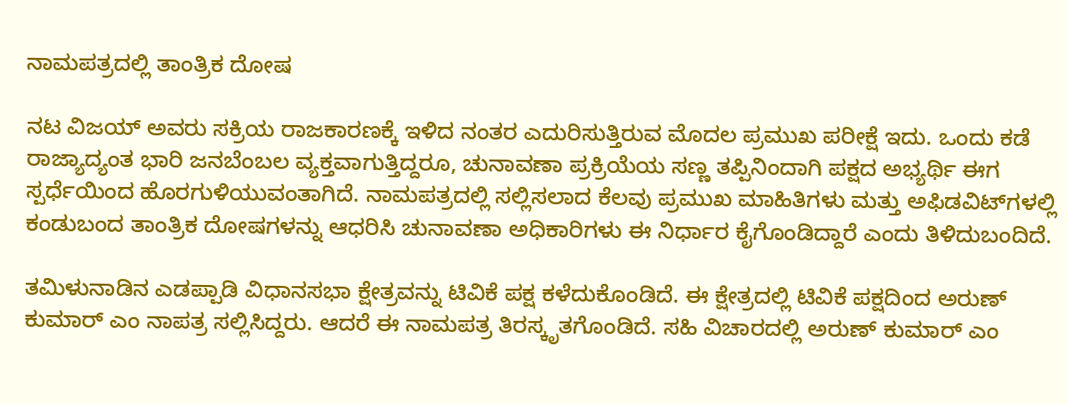ನಾಮಪತ್ರದಲ್ಲಿ ತಾಂತ್ರಿಕ ದೋಷ

ನಟ ವಿಜಯ್ ಅವರು ಸಕ್ರಿಯ ರಾಜಕಾರಣಕ್ಕೆ ಇಳಿದ ನಂತರ ಎದುರಿಸುತ್ತಿರುವ ಮೊದಲ ಪ್ರಮುಖ ಪರೀಕ್ಷೆ ಇದು. ಒಂದು ಕಡೆ ರಾಜ್ಯಾದ್ಯಂತ ಭಾರಿ ಜನಬೆಂಬಲ ವ್ಯಕ್ತವಾಗುತ್ತಿದ್ದರೂ, ಚುನಾವಣಾ ಪ್ರಕ್ರಿಯೆಯ ಸಣ್ಣ ತಪ್ಪಿನಿಂದಾಗಿ ಪಕ್ಷದ ಅಭ್ಯರ್ಥಿ ಈಗ ಸ್ಪರ್ಧೆಯಿಂದ ಹೊರಗುಳಿಯುವಂತಾಗಿದೆ. ನಾಮಪತ್ರದಲ್ಲಿ ಸಲ್ಲಿಸಲಾದ ಕೆಲವು ಪ್ರಮುಖ ಮಾಹಿತಿಗಳು ಮತ್ತು ಅಫಿಡವಿಟ್‌ಗಳಲ್ಲಿ ಕಂಡುಬಂದ ತಾಂತ್ರಿಕ ದೋಷಗಳನ್ನು ಆಧರಿಸಿ ಚುನಾವಣಾ ಅಧಿಕಾರಿಗಳು ಈ ನಿರ್ಧಾರ ಕೈಗೊಂಡಿದ್ದಾರೆ ಎಂದು ತಿಳಿದುಬಂದಿದೆ.

ತಮಿಳುನಾಡಿನ ಎಡಪ್ಪಾಡಿ ವಿಧಾನಸಭಾ ಕ್ಷೇತ್ರವನ್ನು ಟಿವಿಕೆ ಪಕ್ಷ ಕಳೆದುಕೊಂಡಿದೆ. ಈ ಕ್ಷೇತ್ರದಲ್ಲಿ ಟಿವಿಕೆ ಪಕ್ಷದಿಂದ ಅರುಣ್ ಕುಮಾರ್ ಎಂ ನಾಪತ್ರ ಸಲ್ಲಿಸಿದ್ದರು. ಆದರೆ ಈ ನಾಮಪತ್ರ ತಿರಸ್ಕೃತಗೊಂಡಿದೆ. ಸಹಿ ವಿಚಾರದಲ್ಲಿ ಅರುಣ್ ಕುಮಾರ್ ಎಂ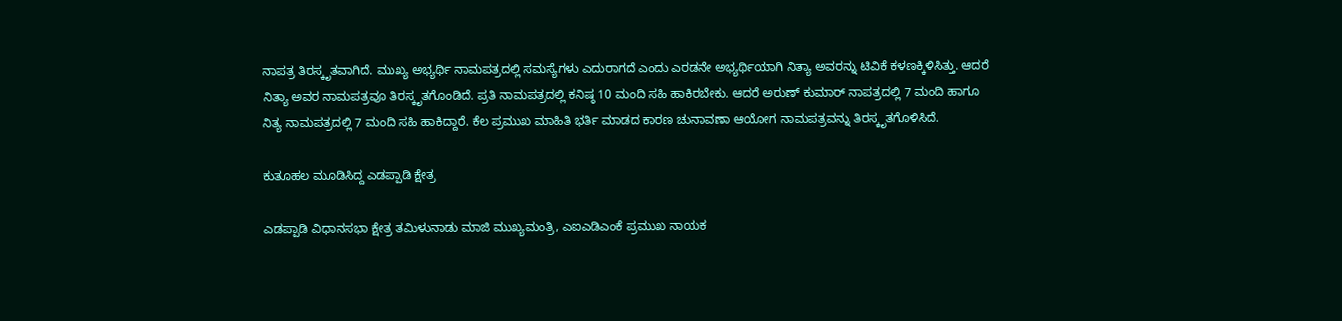ನಾಪತ್ರ ತಿರಸ್ಕೃತವಾಗಿದೆ. ಮುಖ್ಯ ಅಭ್ಯರ್ಥಿ ನಾಮಪತ್ರದಲ್ಲಿ ಸಮಸ್ಯೆಗಳು ಎದುರಾಗದೆ ಎಂದು ಎರಡನೇ ಅಭ್ಯರ್ಥಿಯಾಗಿ ನಿತ್ಯಾ ಅವರನ್ನು ಟಿವಿಕೆ ಕಳಣಕ್ಕಿಳಿಸಿತ್ತು. ಆದರೆ ನಿತ್ಯಾ ಅವರ ನಾಮಪತ್ರವೂ ತಿರಸ್ಕೃತಗೊಂಡಿದೆ. ಪ್ರತಿ ನಾಮಪತ್ರದಲ್ಲಿ ಕನಿಷ್ಠ 10 ಮಂದಿ ಸಹಿ ಹಾಕಿರಬೇಕು. ಆದರೆ ಅರುಣ್ ಕುಮಾರ್ ನಾಪತ್ರದಲ್ಲಿ 7 ಮಂದಿ ಹಾಗೂ ನಿತ್ಯ ನಾಮಪತ್ರದಲ್ಲಿ 7 ಮಂದಿ ಸಹಿ ಹಾಕಿದ್ದಾರೆ. ಕೆಲ ಪ್ರಮುಖ ಮಾಹಿತಿ ಭರ್ತಿ ಮಾಡದ ಕಾರಣ ಚುನಾವಣಾ ಆಯೋಗ ನಾಮಪತ್ರವನ್ನು ತಿರಸ್ಕೃತಗೊಳಿಸಿದೆ.

ಕುತೂಹಲ ಮೂಡಿಸಿದ್ದ ಎಡಪ್ಪಾಡಿ ಕ್ಷೇತ್ರ

ಎಡಪ್ಪಾಡಿ ವಿಧಾನಸಭಾ ಕ್ಷೇತ್ರ ತಮಿಳುನಾಡು ಮಾಜಿ ಮುಖ್ಯಮಂತ್ರಿ, ಎಐಎಡಿಎಂಕೆ ಪ್ರಮುಖ ನಾಯಕ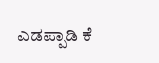ಎಡಪ್ಪಾಡಿ ಕೆ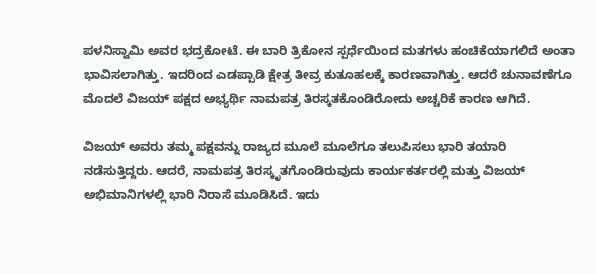ಪಳನಿಸ್ವಾಮಿ ಅವರ ಭದ್ರಕೋಟೆ. ಈ ಬಾರಿ ತ್ರಿಕೋನ ಸ್ಪರ್ಧೆಯಿಂದ ಮತಗಳು ಹಂಚಿಕೆಯಾಗಲಿದೆ ಅಂತಾ ಭಾವಿಸಲಾಗಿತ್ತು. ಇದರಿಂದ ಎಡಪ್ಪಾಡಿ ಕ್ಷೇತ್ರ ತೀವ್ರ ಕುತೂಹಲಕ್ಕೆ ಕಾರಣವಾಗಿತ್ತು. ಆದರೆ ಚುನಾವಣೆಗೂ ಮೊದಲೆ ವಿಜಯ್‌ ಪಕ್ಷದ ಅಭ್ಯರ್ಥಿ ನಾಮಪತ್ರ ತಿರಸ್ಕತಕೊಂಡಿರೋದು ಅಚ್ಚರಿಕೆ ಕಾರಣ ಆಗಿದೆ.

ವಿಜಯ್ ಅವರು ತಮ್ಮ ಪಕ್ಷವನ್ನು ರಾಜ್ಯದ ಮೂಲೆ ಮೂಲೆಗೂ ತಲುಪಿಸಲು ಭಾರಿ ತಯಾರಿ ನಡೆಸುತ್ತಿದ್ದರು. ಆದರೆ, ನಾಮಪತ್ರ ತಿರಸ್ಕೃತಗೊಂಡಿರುವುದು ಕಾರ್ಯಕರ್ತರಲ್ಲಿ ಮತ್ತು ವಿಜಯ್ ಅಭಿಮಾನಿಗಳಲ್ಲಿ ಭಾರಿ ನಿರಾಸೆ ಮೂಡಿಸಿದೆ. ಇದು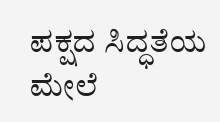ಪಕ್ಷದ ಸಿದ್ಧತೆಯ ಮೇಲೆ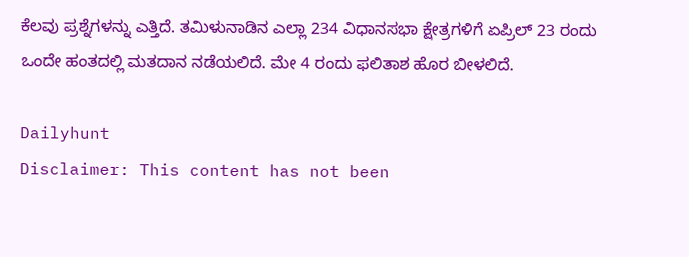ಕೆಲವು ಪ್ರಶ್ನೆಗಳನ್ನು ಎತ್ತಿದೆ. ತಮಿಳುನಾಡಿನ ಎಲ್ಲಾ 234 ವಿಧಾನಸಭಾ ಕ್ಷೇತ್ರಗಳಿಗೆ ಏಪ್ರಿಲ್ 23 ರಂದು ಒಂದೇ ಹಂತದಲ್ಲಿ ಮತದಾನ ನಡೆಯಲಿದೆ. ಮೇ 4 ರಂದು ಫಲಿತಾಶ ಹೊರ ಬೀಳಲಿದೆ.

Dailyhunt
Disclaimer: This content has not been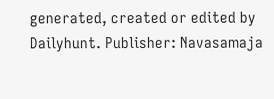generated, created or edited by Dailyhunt. Publisher: Navasamaja